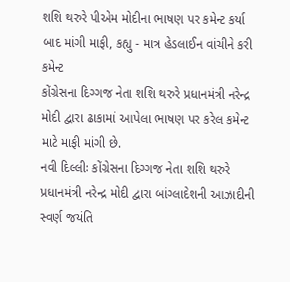શશિ થરુરે પીએમ મોદીના ભાષણ પર કમેન્ટ કર્યા બાદ માંગી માફી, કહ્યુ - માત્ર હેડલાઈન વાંચીને કરી કમેન્ટ
કોંગ્રેસના દિગ્ગજ નેતા શશિ થરુરે પ્રધાનમંત્રી નરેન્દ્ર મોદી દ્વારા ઢાકામાં આપેલા ભાષણ પર કરેલ કમેન્ટ માટે માફી માંગી છે.
નવી દિલ્લીઃ કોંગ્રેસના દિગ્ગજ નેતા શશિ થરુરે પ્રધાનમંત્રી નરેન્દ્ર મોદી દ્વારા બાંગ્લાદેશની આઝાદીની સ્વર્ણ જયંતિ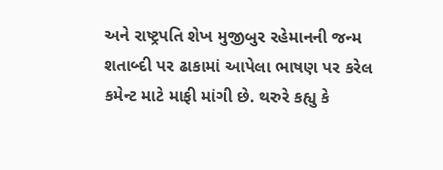અને રાષ્ટ્રપતિ શેખ મુજીબુર રહેમાનની જન્મ શતાબ્દી પર ઢાકામાં આપેલા ભાષણ પર કરેલ કમેન્ટ માટે માફી માંગી છે. થરુરે કહ્યુ કે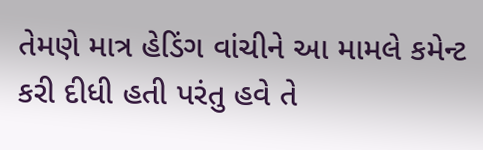તેમણે માત્ર હેડિંગ વાંચીને આ મામલે કમેન્ટ કરી દીધી હતી પરંતુ હવે તે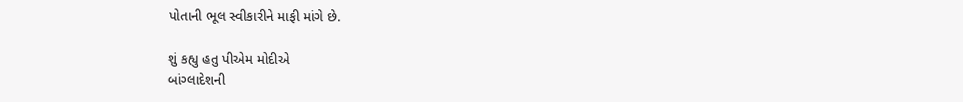પોતાની ભૂલ સ્વીકારીને માફી માંગે છે.

શું કહ્યુ હતુ પીએમ મોદીએ
બાંગ્લાદેશની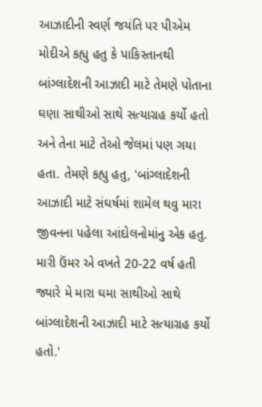આઝાદીની સ્વર્ણ જયંતિ પર પીએમ મોદીએ કહ્યુ હતુ કે પાકિસ્તાનથી બાંગ્લાદેશની આઝાદી માટે તેમણે પોતાના ઘણા સાથીઓ સાથે સત્યાગ્રહ કર્યો હતો અને તેના માટે તેઓ જેલમાં પણ ગયા હતા. તેમણે કહ્યુ હતુ, 'બાંગ્લાદેશની આઝાદી માટે સંઘર્ષમાં શામેલ થવુ મારા જીવનના પહેલા આંદોલનોમાંનુ એક હતુ. મારી ઉંમર એ વખતે 20-22 વર્ષ હતી જ્યારે મે મારા ઘમા સાથીઓ સાથે બાંગ્લાદેશની આઝાદી માટે સત્યાગ્રહ કર્યો હતો.'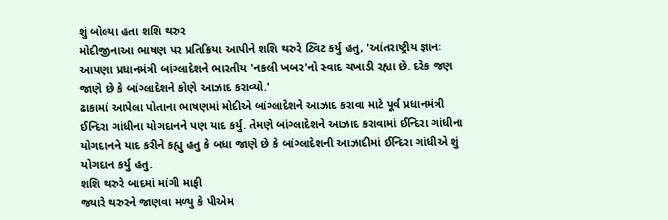શું બોલ્યા હતા શશિ થરુર
મોદીજીનાઆ ભાષણ પર પ્રતિક્રિયા આપીને શશિ થરુરે ટ્વિટ કર્યુ હતુ, 'આંતરાષ્ટ્રીય જ્ઞાનઃ આપણા પ્રધાનમંત્રી બાંગ્લાદેશને ભારતીય 'નકલી ખબર'નો સ્વાદ ચખાડી રહ્યા છે. દરેક જણ જાણે છે કે બાંગ્લાદેશને કોણે આઝાદ કરાવ્યો.'
ઢાકામાં આપેલા પોતાના ભાષણમાં મોદીએ બાંગ્લાદેશને આઝાદ કરાવા માટે પૂર્વ પ્રધાનમંત્રી ઈન્દિરા ગાંધીના યોગદાનને પણ યાદ કર્યુ. તેમણે બાંગ્લાદેશને આઝાદ કરાવામાં ઈન્દિરા ગાંધીના યોગદાનને યાદ કરીને કહ્યુ હતુ કે બધા જાણે છે કે બાંગ્લાદેશની આઝાદીમાં ઈન્દિરા ગાંધીએ શું યોગદાન કર્યુ હતુ.
શશિ થરુરે બાદમાં માંગી માફી
જ્યારે થરુરને જાણવા મળ્યુ કે પીએમ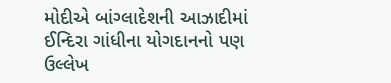મોદીએ બાંગ્લાદેશની આઝાદીમાં ઈન્દિરા ગાંધીના યોગદાનનો પણ ઉલ્લેખ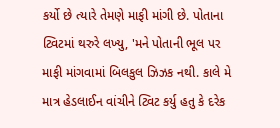કર્યો છે ત્યારે તેમણે માફી માંગી છે. પોતાના ટ્વિટમાં થરુરે લખ્યુ, 'મને પોતાની ભૂલ પર માફી માંગવામાં બિલકુલ ઝિઝક નથી. કાલે મે માત્ર હેડલાઈન વાંચીને ટ્વિટ કર્યુ હતુ કે દરેક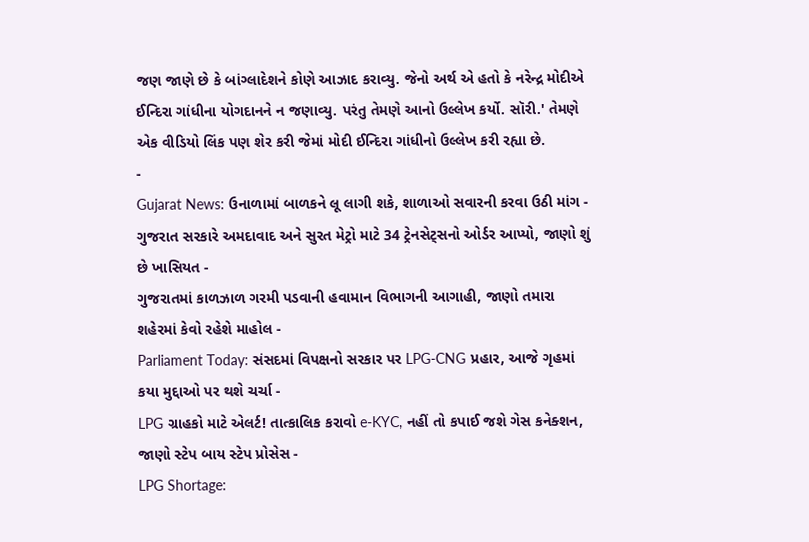જણ જાણે છે કે બાંગ્લાદેશને કોણે આઝાદ કરાવ્યુ. જેનો અર્થ એ હતો કે નરેન્દ્ર મોદીએ ઈન્દિરા ગાંધીના યોગદાનને ન જણાવ્યુ. પરંતુ તેમણે આનો ઉલ્લેખ કર્યો. સૉરી.' તેમણે એક વીડિયો લિંક પણ શેર કરી જેમાં મોદી ઈન્દિરા ગાંધીનો ઉલ્લેખ કરી રહ્યા છે.
-
Gujarat News: ઉનાળામાં બાળકને લૂ લાગી શકે, શાળાઓ સવારની કરવા ઉઠી માંગ -
ગુજરાત સરકારે અમદાવાદ અને સુરત મેટ્રો માટે 34 ટ્રેનસેટ્સનો ઓર્ડર આપ્યો, જાણો શું છે ખાસિયત -
ગુજરાતમાં કાળઝાળ ગરમી પડવાની હવામાન વિભાગની આગાહી, જાણો તમારા શહેરમાં કેવો રહેશે માહોલ -
Parliament Today: સંસદમાં વિપક્ષનો સરકાર પર LPG-CNG પ્રહાર, આજે ગૃહમાં કયા મુદ્દાઓ પર થશે ચર્ચા -
LPG ગ્રાહકો માટે એલર્ટ! તાત્કાલિક કરાવો e-KYC, નહીં તો કપાઈ જશે ગેસ કનેક્શન, જાણો સ્ટેપ બાય સ્ટેપ પ્રોસેસ -
LPG Shortage: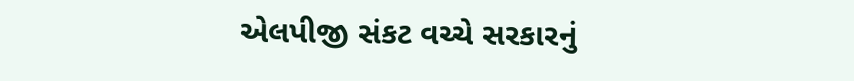એલપીજી સંકટ વચ્ચે સરકારનું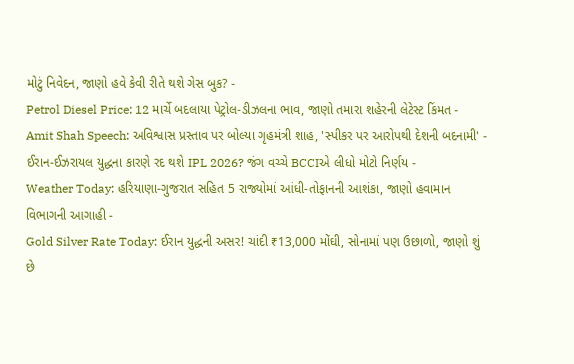મોટું નિવેદન, જાણો હવે કેવી રીતે થશે ગેસ બુક? -
Petrol Diesel Price: 12 માર્ચે બદલાયા પેટ્રોલ-ડીઝલના ભાવ, જાણો તમારા શહેરની લેટેસ્ટ કિંમત -
Amit Shah Speech: અવિશ્વાસ પ્રસ્તાવ પર બોલ્યા ગૃહમંત્રી શાહ, 'સ્પીકર પર આરોપથી દેશની બદનામી' -
ઈરાન-ઈઝરાયલ યુદ્ધના કારણે રદ થશે IPL 2026? જંગ વચ્ચે BCCIએ લીધો મોટો નિર્ણય -
Weather Today: હરિયાણા-ગુજરાત સહિત 5 રાજ્યોમાં આંધી-તોફાનની આશંકા, જાણો હવામાન વિભાગની આગાહી -
Gold Silver Rate Today: ઈરાન યુદ્ધની અસર! ચાંદી ₹13,000 મોંઘી, સોનામાં પણ ઉછાળો, જાણો શું છે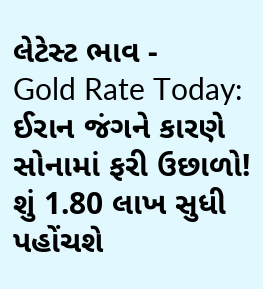લેટેસ્ટ ભાવ -
Gold Rate Today: ઈરાન જંગને કારણે સોનામાં ફરી ઉછાળો! શું 1.80 લાખ સુધી પહોંચશે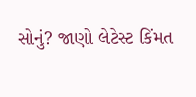સોનું? જાણો લેટેસ્ટ કિંમત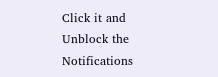Click it and Unblock the Notifications